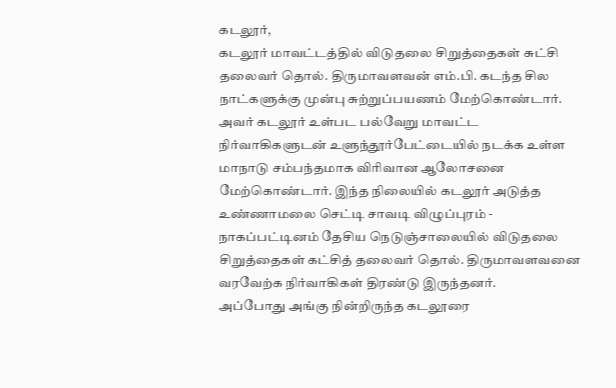கடலூர்,
கடலூர் மாவட்டத்தில் விடுதலை சிறுத்தைகள் சுட்சி தலைவர் தொல். திருமாவளவன் எம்.பி. கடந்த சில நாட்களுக்கு முன்பு சுற்றுப்பயணம் மேற்கொண்டார்.
அவர் கடலூர் உள்பட பல்வேறு மாவட்ட நிர்வாகிகளுடன் உளுந்தூர்பேட்டையில் நடக்க உள்ள மாநாடு சம்பந்தமாக விரிவான ஆலோசனை மேற்கொண்டார். இந்த நிலையில் கடலூர் அடுத்த உண்ணாமலை செட்டி சாவடி விழுப்புரம் - நாகப்பட்டினம் தேசிய நெடுஞ்சாலையில் விடுதலை சிறுத்தைகள் கட்சித் தலைவர் தொல். திருமாவளவனை வரவேற்க நிர்வாகிகள் திரண்டு இருந்தனர்.
அப்போது அங்கு நின்றிருந்த கடலூரை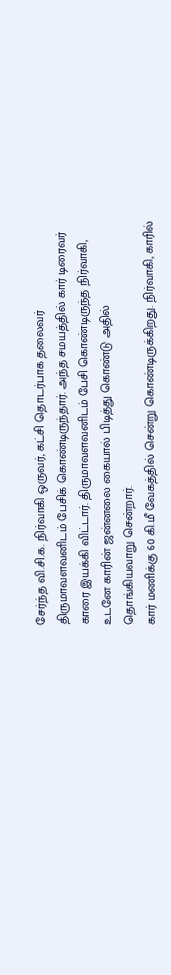சேர்ந்த வி.சி.க. நிர்வாகி ஒருவர், கட்சி தொடர்பாக தலைவர் திருமாவளவனிடம் பேசிக் கொண்டிருந்தார். அந்த சமயத்தில் கார் டிரைவர் காரை இயக்கி விட்டார். திருமாவளவனிடம் பேசி கொண்டிருந்த நிர்வாகி, உடனே காரின் ஜன்னலை கையால் பிடித்து கொண்டு அதில் தொங்கியவாறு சென்றார்.
கார் மணிக்கு 60 கி.மீ வேகத்தில் சென்று கொண்டிருக்கிறது. நிர்வாகி, காரில்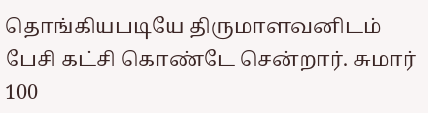தொங்கியபடியே திருமாளவனிடம் பேசி கட்சி கொண்டே சென்றார். சுமார் 100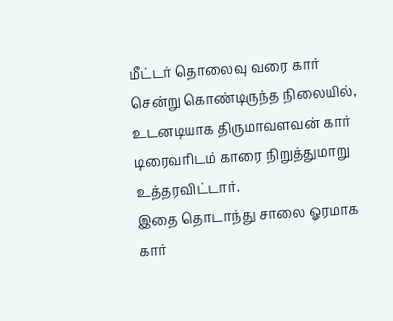மீட்டர் தொலைவு வரை கார் சென்று கொண்டிருந்த நிலையில், உடனடியாக திருமாவளவன் கார் டிரைவரிடம் காரை நிறுத்துமாறு உத்தரவிட்டார்.
இதை தொடாந்து சாலை ஓரமாக கார்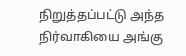நிறுத்தப்பட்டு அந்த நிர்வாகியை அங்கு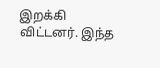இறக்கி விட்டனர். இந்த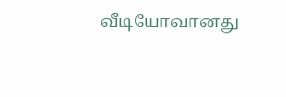வீடியோவானது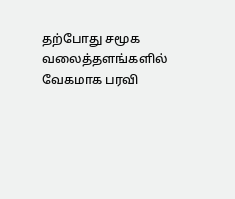தற்போது சமூக வலைத்தளங்களில் வேகமாக பரவி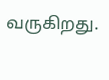வருகிறது.